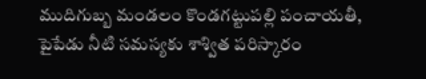ముదిగుబ్బ మండలం కొండగట్టుపల్లి పంచాయతీ, పైపేడు నీటి సమస్యకు శాశ్విత పరిస్కారం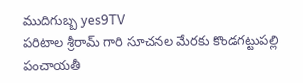ముదిగుబ్బ yes9TV
పరిటాల శ్రీరామ్ గారి సూచనల మేరకు కొండగట్టుపల్లి పంచాయతీ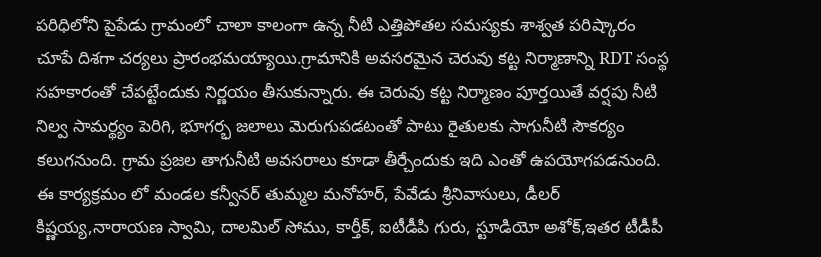పరిధిలోని పైపేడు గ్రామంలో చాలా కాలంగా ఉన్న నీటి ఎత్తిపోతల సమస్యకు శాశ్వత పరిష్కారం చూపే దిశగా చర్యలు ప్రారంభమయ్యాయి.గ్రామానికి అవసరమైన చెరువు కట్ట నిర్మాణాన్ని RDT సంస్థ సహకారంతో చేపట్టేందుకు నిర్ణయం తీసుకున్నారు. ఈ చెరువు కట్ట నిర్మాణం పూర్తయితే వర్షపు నీటి నిల్వ సామర్థ్యం పెరిగి, భూగర్భ జలాలు మెరుగుపడటంతో పాటు రైతులకు సాగునీటి సౌకర్యం కలుగనుంది. గ్రామ ప్రజల తాగునీటి అవసరాలు కూడా తీర్చేందుకు ఇది ఎంతో ఉపయోగపడనుంది.
ఈ కార్యక్రమం లో మండల కన్వీనర్ తుమ్మల మనోహర్, పేవేడు శ్రీనివాసులు, డీలర్ కిష్ణయ్య,నారాయణ స్వామి, దాలమిల్ సోము, కార్తీక్, ఐటీడీపి గురు, స్టూడియో అశోక్,ఇతర టీడీపీ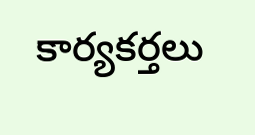కార్యకర్తలు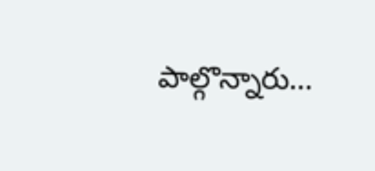పాల్గొన్నారు…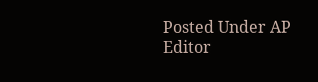Posted Under AP
Editor